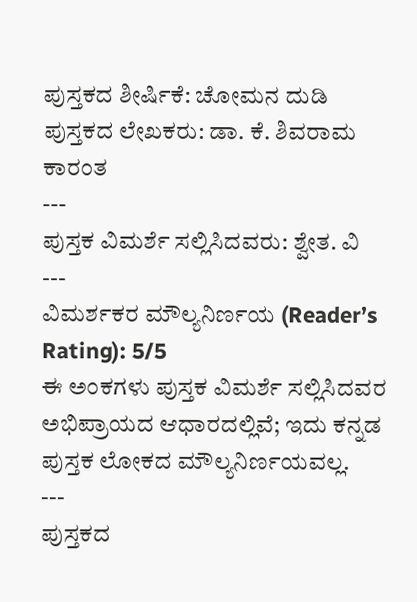ಪುಸ್ತಕದ ಶೀರ್ಷಿಕೆ: ಚೋಮನ ದುಡಿ
ಪುಸ್ತಕದ ಲೇಖಕರು: ಡಾ. ಕೆ. ಶಿವರಾಮ ಕಾರಂತ
---
ಪುಸ್ತಕ ವಿಮರ್ಶೆ ಸಲ್ಲಿಸಿದವರು: ಶ್ವೇತ. ವಿ
---
ವಿಮರ್ಶಕರ ಮೌಲ್ಯನಿರ್ಣಯ (Reader’s Rating): 5/5
ಈ ಅಂಕಗಳು ಪುಸ್ತಕ ವಿಮರ್ಶೆ ಸಲ್ಲಿಸಿದವರ ಅಭಿಪ್ರಾಯದ ಆಧಾರದಲ್ಲಿವೆ; ಇದು ಕನ್ನಡ ಪುಸ್ತಕ ಲೋಕದ ಮೌಲ್ಯನಿರ್ಣಯವಲ್ಲ.
---
ಪುಸ್ತಕದ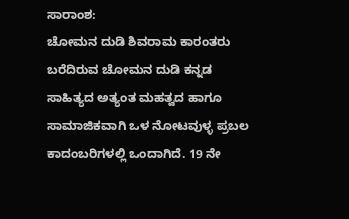ಸಾರಾಂಶ:
ಚೋಮನ ದುಡಿ ಶಿವರಾಮ ಕಾರಂತರು ಬರೆದಿರುವ ಚೋಮನ ದುಡಿ ಕನ್ನಡ ಸಾಹಿತ್ಯದ ಅತ್ಯಂತ ಮಹತ್ವದ ಹಾಗೂ ಸಾಮಾಜಿಕವಾಗಿ ಒಳ ನೋಟವುಳ್ಳ ಪ್ರಬಲ ಕಾದಂಬರಿಗಳಲ್ಲಿ ಒಂದಾಗಿದೆ. 19 ನೇ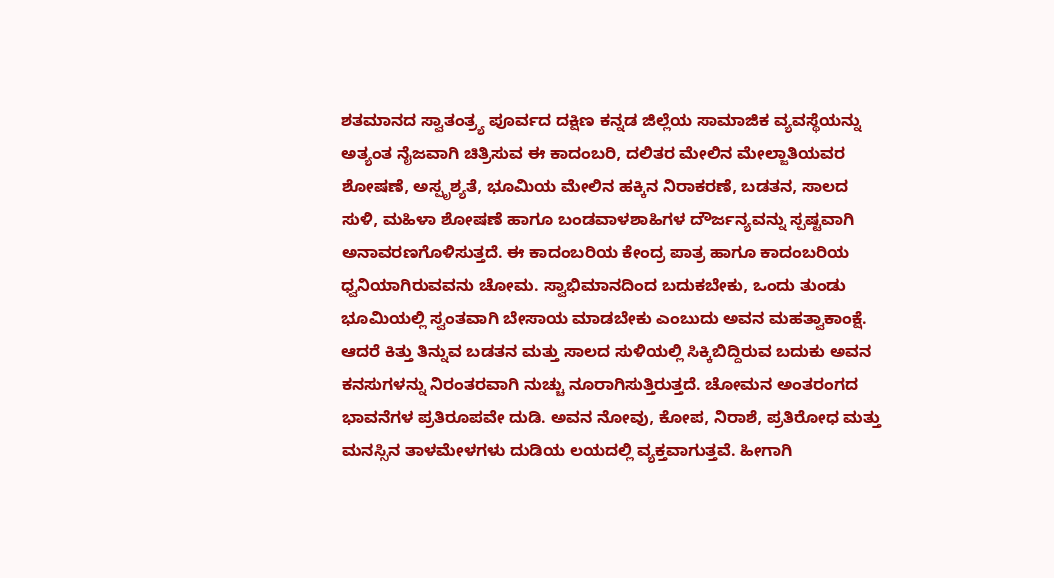ಶತಮಾನದ ಸ್ವಾತಂತ್ರ್ಯ ಪೂರ್ವದ ದಕ್ಷಿಣ ಕನ್ನಡ ಜಿಲ್ಲೆಯ ಸಾಮಾಜಿಕ ವ್ಯವಸ್ಥೆಯನ್ನು ಅತ್ಯಂತ ನೈಜವಾಗಿ ಚಿತ್ರಿಸುವ ಈ ಕಾದಂಬರಿ, ದಲಿತರ ಮೇಲಿನ ಮೇಲ್ಜಾತಿಯವರ ಶೋಷಣೆ, ಅಸ್ಪೃಶ್ಯತೆ, ಭೂಮಿಯ ಮೇಲಿನ ಹಕ್ಕಿನ ನಿರಾಕರಣೆ, ಬಡತನ, ಸಾಲದ ಸುಳಿ, ಮಹಿಳಾ ಶೋಷಣೆ ಹಾಗೂ ಬಂಡವಾಳಶಾಹಿಗಳ ದೌರ್ಜನ್ಯವನ್ನು ಸ್ಪಷ್ಟವಾಗಿ ಅನಾವರಣಗೊಳಿಸುತ್ತದೆ. ಈ ಕಾದಂಬರಿಯ ಕೇಂದ್ರ ಪಾತ್ರ ಹಾಗೂ ಕಾದಂಬರಿಯ ಧ್ವನಿಯಾಗಿರುವವನು ಚೋಮ. ಸ್ವಾಭಿಮಾನದಿಂದ ಬದುಕಬೇಕು, ಒಂದು ತುಂಡು ಭೂಮಿಯಲ್ಲಿ ಸ್ವಂತವಾಗಿ ಬೇಸಾಯ ಮಾಡಬೇಕು ಎಂಬುದು ಅವನ ಮಹತ್ವಾಕಾಂಕ್ಷೆ. ಆದರೆ ಕಿತ್ತು ತಿನ್ನುವ ಬಡತನ ಮತ್ತು ಸಾಲದ ಸುಳಿಯಲ್ಲಿ ಸಿಕ್ಕಿಬಿದ್ದಿರುವ ಬದುಕು ಅವನ ಕನಸುಗಳನ್ನು ನಿರಂತರವಾಗಿ ನುಚ್ಚು ನೂರಾಗಿಸುತ್ತಿರುತ್ತದೆ. ಚೋಮನ ಅಂತರಂಗದ ಭಾವನೆಗಳ ಪ್ರತಿರೂಪವೇ ದುಡಿ. ಅವನ ನೋವು, ಕೋಪ, ನಿರಾಶೆ, ಪ್ರತಿರೋಧ ಮತ್ತು ಮನಸ್ಸಿನ ತಾಳಮೇಳಗಳು ದುಡಿಯ ಲಯದಲ್ಲಿ ವ್ಯಕ್ತವಾಗುತ್ತವೆ. ಹೀಗಾಗಿ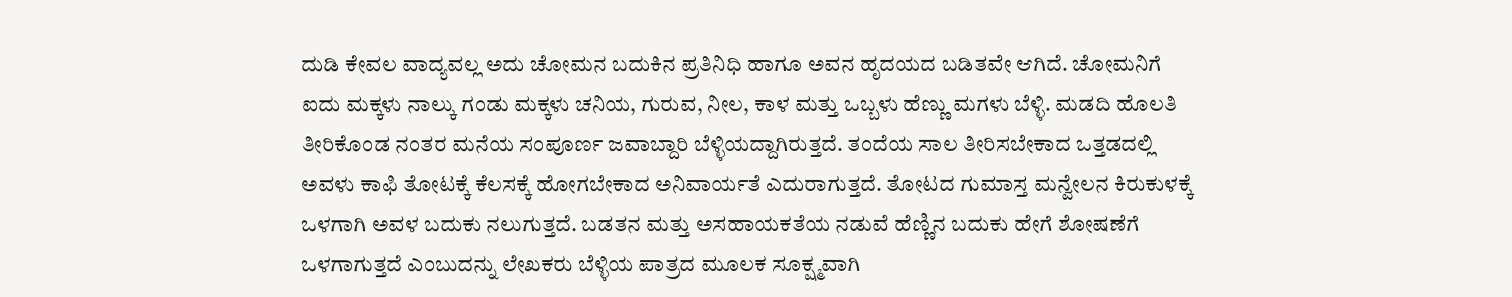ದುಡಿ ಕೇವಲ ವಾದ್ಯವಲ್ಲ ಅದು ಚೋಮನ ಬದುಕಿನ ಪ್ರತಿನಿಧಿ ಹಾಗೂ ಅವನ ಹೃದಯದ ಬಡಿತವೇ ಆಗಿದೆ. ಚೋಮನಿಗೆ ಐದು ಮಕ್ಕಳು ನಾಲ್ಕು ಗಂಡು ಮಕ್ಕಳು ಚನಿಯ, ಗುರುವ, ನೀಲ, ಕಾಳ ಮತ್ತು ಒಬ್ಬಳು ಹೆಣ್ಣು ಮಗಳು ಬೆಳ್ಳಿ. ಮಡದಿ ಹೊಲತಿ ತೀರಿಕೊಂಡ ನಂತರ ಮನೆಯ ಸಂಪೂರ್ಣ ಜವಾಬ್ದಾರಿ ಬೆಳ್ಳಿಯದ್ದಾಗಿರುತ್ತದೆ. ತಂದೆಯ ಸಾಲ ತೀರಿಸಬೇಕಾದ ಒತ್ತಡದಲ್ಲಿ ಅವಳು ಕಾಫಿ ತೋಟಕ್ಕೆ ಕೆಲಸಕ್ಕೆ ಹೋಗಬೇಕಾದ ಅನಿವಾರ್ಯತೆ ಎದುರಾಗುತ್ತದೆ. ತೋಟದ ಗುಮಾಸ್ತ ಮನ್ವೇಲನ ಕಿರುಕುಳಕ್ಕೆ ಒಳಗಾಗಿ ಅವಳ ಬದುಕು ನಲುಗುತ್ತದೆ. ಬಡತನ ಮತ್ತು ಅಸಹಾಯಕತೆಯ ನಡುವೆ ಹೆಣ್ಣಿನ ಬದುಕು ಹೇಗೆ ಶೋಷಣೆಗೆ ಒಳಗಾಗುತ್ತದೆ ಎಂಬುದನ್ನು ಲೇಖಕರು ಬೆಳ್ಳಿಯ ಪಾತ್ರದ ಮೂಲಕ ಸೂಕ್ಷ್ಮವಾಗಿ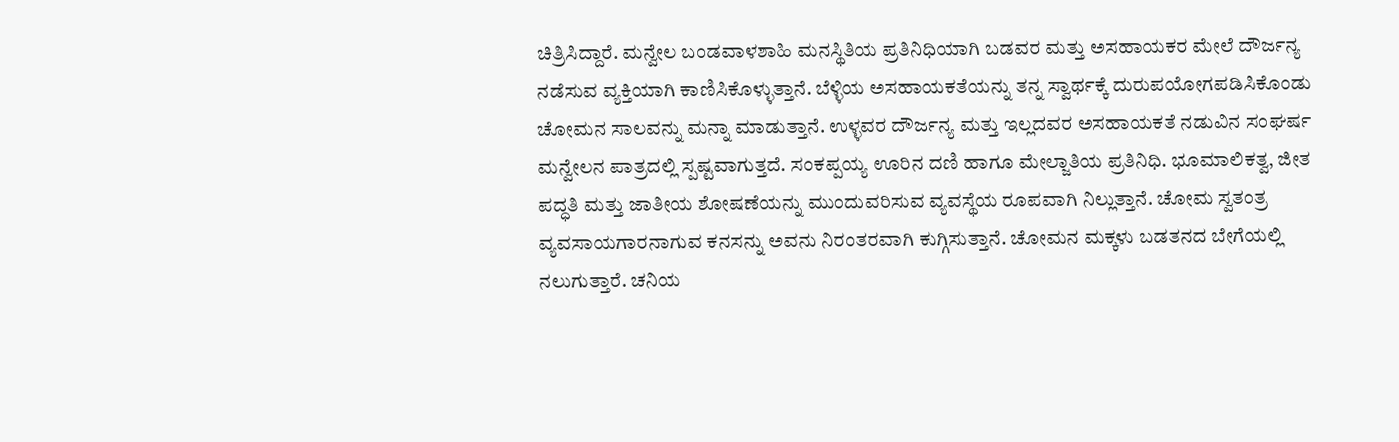ಚಿತ್ರಿಸಿದ್ದಾರೆ. ಮನ್ವೇಲ ಬಂಡವಾಳಶಾಹಿ ಮನಸ್ಥಿತಿಯ ಪ್ರತಿನಿಧಿಯಾಗಿ ಬಡವರ ಮತ್ತು ಅಸಹಾಯಕರ ಮೇಲೆ ದೌರ್ಜನ್ಯ ನಡೆಸುವ ವ್ಯಕ್ತಿಯಾಗಿ ಕಾಣಿಸಿಕೊಳ್ಳುತ್ತಾನೆ. ಬೆಳ್ಳಿಯ ಅಸಹಾಯಕತೆಯನ್ನು ತನ್ನ ಸ್ವಾರ್ಥಕ್ಕೆ ದುರುಪಯೋಗಪಡಿಸಿಕೊಂಡು ಚೋಮನ ಸಾಲವನ್ನು ಮನ್ನಾ ಮಾಡುತ್ತಾನೆ. ಉಳ್ಳವರ ದೌರ್ಜನ್ಯ ಮತ್ತು ಇಲ್ಲದವರ ಅಸಹಾಯಕತೆ ನಡುವಿನ ಸಂಘರ್ಷ ಮನ್ವೇಲನ ಪಾತ್ರದಲ್ಲಿ ಸ್ಪಷ್ಟವಾಗುತ್ತದೆ. ಸಂಕಪ್ಪಯ್ಯ ಊರಿನ ದಣಿ ಹಾಗೂ ಮೇಲ್ಜಾತಿಯ ಪ್ರತಿನಿಧಿ. ಭೂಮಾಲಿಕತ್ವ, ಜೀತ ಪದ್ಧತಿ ಮತ್ತು ಜಾತೀಯ ಶೋಷಣೆಯನ್ನು ಮುಂದುವರಿಸುವ ವ್ಯವಸ್ಥೆಯ ರೂಪವಾಗಿ ನಿಲ್ಲುತ್ತಾನೆ. ಚೋಮ ಸ್ವತಂತ್ರ ವ್ಯವಸಾಯಗಾರನಾಗುವ ಕನಸನ್ನು ಅವನು ನಿರಂತರವಾಗಿ ಕುಗ್ಗಿಸುತ್ತಾನೆ. ಚೋಮನ ಮಕ್ಕಳು ಬಡತನದ ಬೇಗೆಯಲ್ಲಿ ನಲುಗುತ್ತಾರೆ. ಚನಿಯ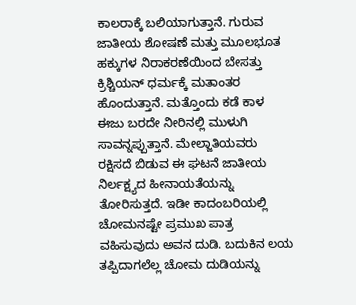ಕಾಲರಾಕ್ಕೆ ಬಲಿಯಾಗುತ್ತಾನೆ. ಗುರುವ ಜಾತೀಯ ಶೋಷಣೆ ಮತ್ತು ಮೂಲಭೂತ ಹಕ್ಕುಗಳ ನಿರಾಕರಣೆಯಿಂದ ಬೇಸತ್ತು ಕ್ರಿಶ್ಚಿಯನ್ ಧರ್ಮಕ್ಕೆ ಮತಾಂತರ ಹೊಂದುತ್ತಾನೆ. ಮತ್ತೊಂದು ಕಡೆ ಕಾಳ ಈಜು ಬರದೇ ನೀರಿನಲ್ಲಿ ಮುಳುಗಿ ಸಾವನ್ನಪ್ಪುತ್ತಾನೆ. ಮೇಲ್ಜಾತಿಯವರು ರಕ್ಷಿಸದೆ ಬಿಡುವ ಈ ಘಟನೆ ಜಾತೀಯ ನಿರ್ಲಕ್ಷ್ಯದ ಹೀನಾಯತೆಯನ್ನು ತೋರಿಸುತ್ತದೆ. ಇಡೀ ಕಾದಂಬರಿಯಲ್ಲಿ ಚೋಮನಷ್ಟೇ ಪ್ರಮುಖ ಪಾತ್ರ ವಹಿಸುವುದು ಅವನ ದುಡಿ. ಬದುಕಿನ ಲಯ ತಪ್ಪಿದಾಗಲೆಲ್ಲ ಚೋಮ ದುಡಿಯನ್ನು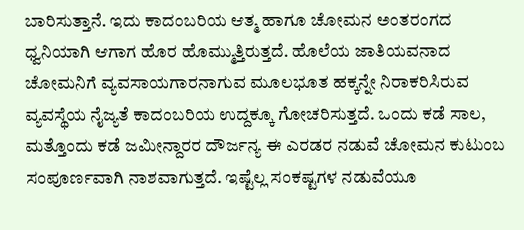ಬಾರಿಸುತ್ತಾನೆ. ಇದು ಕಾದಂಬರಿಯ ಆತ್ಮ ಹಾಗೂ ಚೋಮನ ಅಂತರಂಗದ ಧ್ವನಿಯಾಗಿ ಆಗಾಗ ಹೊರ ಹೊಮ್ಮುತ್ತಿರುತ್ತದೆ. ಹೊಲೆಯ ಜಾತಿಯವನಾದ ಚೋಮನಿಗೆ ವ್ಯವಸಾಯಗಾರನಾಗುವ ಮೂಲಭೂತ ಹಕ್ಕನ್ನೇ ನಿರಾಕರಿಸಿರುವ ವ್ಯವಸ್ಥೆಯ ನೈಜ್ಯತೆ ಕಾದಂಬರಿಯ ಉದ್ದಕ್ಕೂ ಗೋಚರಿಸುತ್ತದೆ. ಒಂದು ಕಡೆ ಸಾಲ, ಮತ್ತೊಂದು ಕಡೆ ಜಮೀನ್ದಾರರ ದೌರ್ಜನ್ಯ ಈ ಎರಡರ ನಡುವೆ ಚೋಮನ ಕುಟುಂಬ ಸಂಪೂರ್ಣವಾಗಿ ನಾಶವಾಗುತ್ತದೆ. ಇಷ್ಟೆಲ್ಲ ಸಂಕಷ್ಟಗಳ ನಡುವೆಯೂ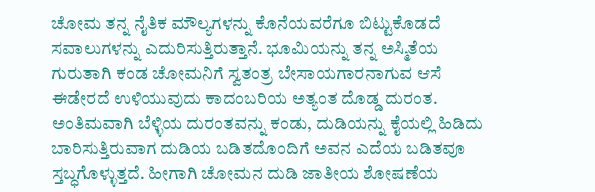ಚೋಮ ತನ್ನ ನೈತಿಕ ಮೌಲ್ಯಗಳನ್ನು ಕೊನೆಯವರೆಗೂ ಬಿಟ್ಟುಕೊಡದೆ ಸವಾಲುಗಳನ್ನು ಎದುರಿಸುತ್ತಿರುತ್ತಾನೆ. ಭೂಮಿಯನ್ನು ತನ್ನ ಅಸ್ಮಿತೆಯ ಗುರುತಾಗಿ ಕಂಡ ಚೋಮನಿಗೆ ಸ್ವತಂತ್ರ ಬೇಸಾಯಗಾರನಾಗುವ ಆಸೆ ಈಡೇರದೆ ಉಳಿಯುವುದು ಕಾದಂಬರಿಯ ಅತ್ಯಂತ ದೊಡ್ಡ ದುರಂತ. ಅಂತಿಮವಾಗಿ ಬೆಳ್ಳಿಯ ದುರಂತವನ್ನು ಕಂಡು, ದುಡಿಯನ್ನು ಕೈಯಲ್ಲಿ ಹಿಡಿದು ಬಾರಿಸುತ್ತಿರುವಾಗ ದುಡಿಯ ಬಡಿತದೊಂದಿಗೆ ಅವನ ಎದೆಯ ಬಡಿತವೂ ಸ್ತಬ್ಧಗೊಳ್ಳುತ್ತದೆ. ಹೀಗಾಗಿ ಚೋಮನ ದುಡಿ ಜಾತೀಯ ಶೋಷಣೆಯ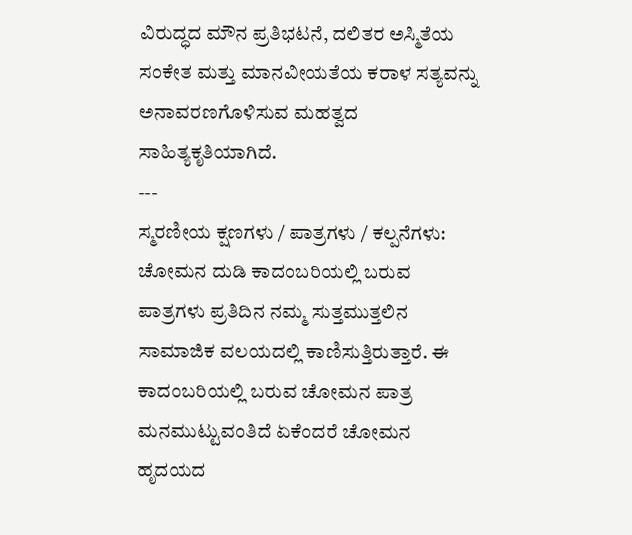ವಿರುದ್ಧದ ಮೌನ ಪ್ರತಿಭಟನೆ, ದಲಿತರ ಅಸ್ಮಿತೆಯ ಸಂಕೇತ ಮತ್ತು ಮಾನವೀಯತೆಯ ಕರಾಳ ಸತ್ಯವನ್ನು ಅನಾವರಣಗೊಳಿಸುವ ಮಹತ್ವದ ಸಾಹಿತ್ಯಕೃತಿಯಾಗಿದೆ.
---
ಸ್ಮರಣೀಯ ಕ್ಷಣಗಳು / ಪಾತ್ರಗಳು / ಕಲ್ಪನೆಗಳು:
ಚೋಮನ ದುಡಿ ಕಾದಂಬರಿಯಲ್ಲಿ ಬರುವ ಪಾತ್ರಗಳು ಪ್ರತಿದಿನ ನಮ್ಮ ಸುತ್ತಮುತ್ತಲಿನ ಸಾಮಾಜಿಕ ವಲಯದಲ್ಲಿ ಕಾಣಿಸುತ್ತಿರುತ್ತಾರೆ. ಈ ಕಾದಂಬರಿಯಲ್ಲಿ ಬರುವ ಚೋಮನ ಪಾತ್ರ ಮನಮುಟ್ಟುವಂತಿದೆ ಏಕೆಂದರೆ ಚೋಮನ ಹೃದಯದ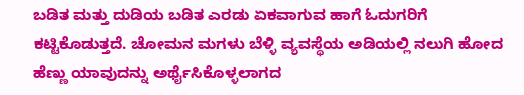ಬಡಿತ ಮತ್ತು ದುಡಿಯ ಬಡಿತ ಎರಡು ಏಕವಾಗುವ ಹಾಗೆ ಓದುಗರಿಗೆ ಕಟ್ಟಿಕೊಡುತ್ತದೆ. ಚೋಮನ ಮಗಳು ಬೆಳ್ಳಿ ವ್ಯವಸ್ಥೆಯ ಅಡಿಯಲ್ಲಿ ನಲುಗಿ ಹೋದ ಹೆಣ್ಣು ಯಾವುದನ್ನು ಅರ್ಥೈಸಿಕೊಳ್ಳಲಾಗದ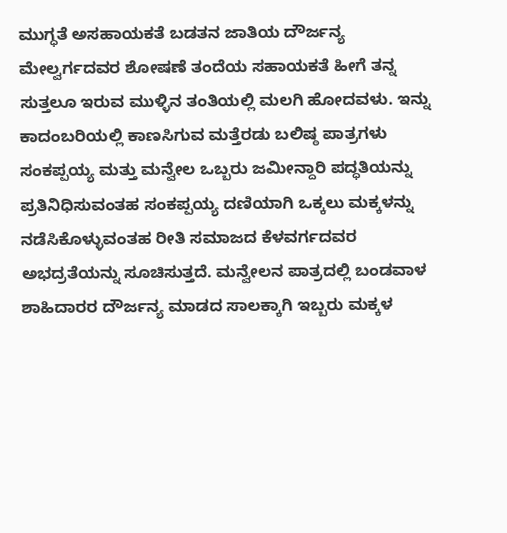ಮುಗ್ಧತೆ ಅಸಹಾಯಕತೆ ಬಡತನ ಜಾತಿಯ ದೌರ್ಜನ್ಯ ಮೇಲ್ವರ್ಗದವರ ಶೋಷಣೆ ತಂದೆಯ ಸಹಾಯಕತೆ ಹೀಗೆ ತನ್ನ ಸುತ್ತಲೂ ಇರುವ ಮುಳ್ಳಿನ ತಂತಿಯಲ್ಲಿ ಮಲಗಿ ಹೋದವಳು. ಇನ್ನು ಕಾದಂಬರಿಯಲ್ಲಿ ಕಾಣಸಿಗುವ ಮತ್ತೆರಡು ಬಲಿಷ್ಠ ಪಾತ್ರಗಳು ಸಂಕಪ್ಪಯ್ಯ ಮತ್ತು ಮನ್ವೇಲ ಒಬ್ಬರು ಜಮೀನ್ದಾರಿ ಪದ್ಧತಿಯನ್ನು ಪ್ರತಿನಿಧಿಸುವಂತಹ ಸಂಕಪ್ಪಯ್ಯ ದಣಿಯಾಗಿ ಒಕ್ಕಲು ಮಕ್ಕಳನ್ನು ನಡೆಸಿಕೊಳ್ಳುವಂತಹ ರೀತಿ ಸಮಾಜದ ಕೆಳವರ್ಗದವರ ಅಭದ್ರತೆಯನ್ನು ಸೂಚಿಸುತ್ತದೆ. ಮನ್ವೇಲನ ಪಾತ್ರದಲ್ಲಿ ಬಂಡವಾಳ ಶಾಹಿದಾರರ ದೌರ್ಜನ್ಯ ಮಾಡದ ಸಾಲಕ್ಕಾಗಿ ಇಬ್ಬರು ಮಕ್ಕಳ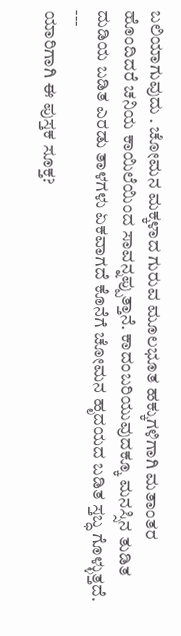ಬಲಿಯಾಗುವುದು . ಚೋಮನ ಮಕ್ಕಳಾದ ಗುರುವ ಮೂಲಭೂತ ಹಕ್ಕುಗಳಿಗಾಗಿ ಮತಾಂತರ ಹೊಂದಿದರೆ ಚನಿಯ ಕಾಯಿಲೆಯಿಂದ ಸಾವನ್ನಪ್ಪುತ್ತಾನೆ. ಕಾದಂಬರಿಯುವುದಕ್ಕೂ ಮನಸ್ಸಿನ ತುಡಿತ ದುಡಿಯ ಬಡಿತ ಎರಡು ತಾಳಗಳು ಏಕವಾಗದೆ ಕೊನೆಗೆ ಚೋಮನ ಹೃದಯದ ಬಡಿತ ಸ್ತಬ್ಧ ಗೊಳ್ಳುತ್ತದೆ.
---
ಯಾರಿಗಾಗಿ ಈ ಪುಸ್ತಕ ಸೂಕ್ತ?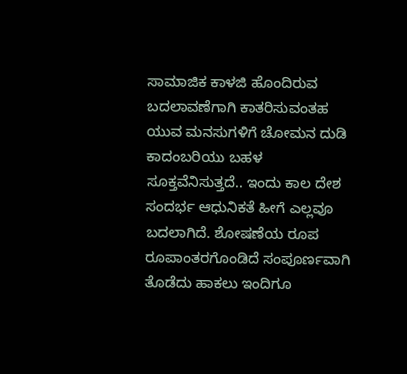ಸಾಮಾಜಿಕ ಕಾಳಜಿ ಹೊಂದಿರುವ ಬದಲಾವಣೆಗಾಗಿ ಕಾತರಿಸುವಂತಹ ಯುವ ಮನಸುಗಳಿಗೆ ಚೋಮನ ದುಡಿ ಕಾದಂಬರಿಯು ಬಹಳ ಸೂಕ್ತವೆನಿಸುತ್ತದೆ.. ಇಂದು ಕಾಲ ದೇಶ ಸಂದರ್ಭ ಆಧುನಿಕತೆ ಹೀಗೆ ಎಲ್ಲವೂ ಬದಲಾಗಿದೆ. ಶೋಷಣೆಯ ರೂಪ ರೂಪಾಂತರಗೊಂಡಿದೆ ಸಂಪೂರ್ಣವಾಗಿ ತೊಡೆದು ಹಾಕಲು ಇಂದಿಗೂ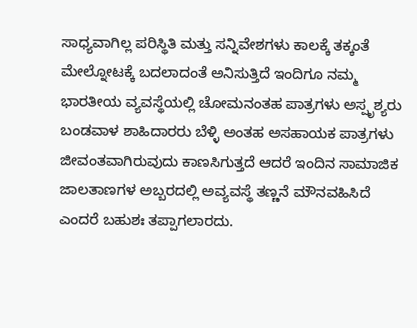ಸಾಧ್ಯವಾಗಿಲ್ಲ ಪರಿಸ್ಥಿತಿ ಮತ್ತು ಸನ್ನಿವೇಶಗಳು ಕಾಲಕ್ಕೆ ತಕ್ಕಂತೆ ಮೇಲ್ನೋಟಕ್ಕೆ ಬದಲಾದಂತೆ ಅನಿಸುತ್ತಿದೆ ಇಂದಿಗೂ ನಮ್ಮ ಭಾರತೀಯ ವ್ಯವಸ್ಥೆಯಲ್ಲಿ ಚೋಮನಂತಹ ಪಾತ್ರಗಳು ಅಸ್ಪೃಶ್ಯರು ಬಂಡವಾಳ ಶಾಹಿದಾರರು ಬೆಳ್ಳಿ ಅಂತಹ ಅಸಹಾಯಕ ಪಾತ್ರಗಳು ಜೀವಂತವಾಗಿರುವುದು ಕಾಣಸಿಗುತ್ತದೆ ಆದರೆ ಇಂದಿನ ಸಾಮಾಜಿಕ ಜಾಲತಾಣಗಳ ಅಬ್ಬರದಲ್ಲಿ ಅವ್ಯವಸ್ಥೆ ತಣ್ಣನೆ ಮೌನವಹಿಸಿದೆ ಎಂದರೆ ಬಹುಶಃ ತಪ್ಪಾಗಲಾರದು.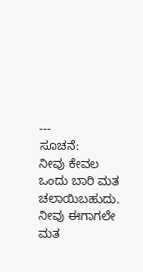---
ಸೂಚನೆ:
ನೀವು ಕೇವಲ ಒಂದು ಬಾರಿ ಮತ ಚಲಾಯಿಬಹುದು. ನೀವು ಈಗಾಗಲೇ ಮತ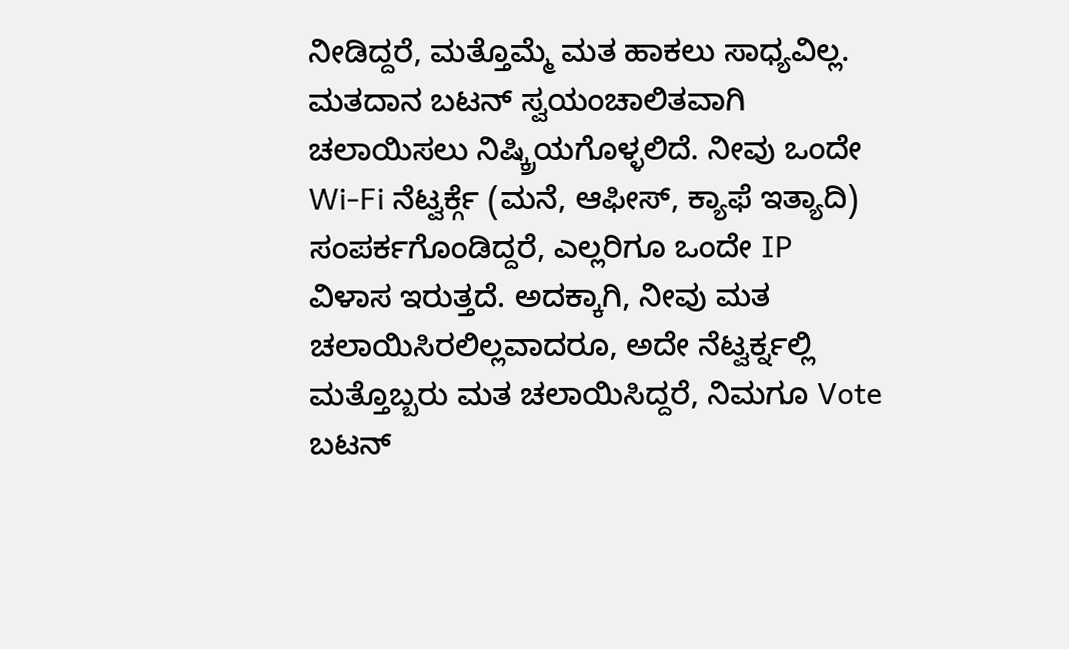ನೀಡಿದ್ದರೆ, ಮತ್ತೊಮ್ಮೆ ಮತ ಹಾಕಲು ಸಾಧ್ಯವಿಲ್ಲ. ಮತದಾನ ಬಟನ್ ಸ್ವಯಂಚಾಲಿತವಾಗಿ ಚಲಾಯಿಸಲು ನಿಷ್ಕ್ರಿಯಗೊಳ್ಳಲಿದೆ. ನೀವು ಒಂದೇ Wi-Fi ನೆಟ್ವರ್ಕ್ಗೆ (ಮನೆ, ಆಫೀಸ್, ಕ್ಯಾಫೆ ಇತ್ಯಾದಿ) ಸಂಪರ್ಕಗೊಂಡಿದ್ದರೆ, ಎಲ್ಲರಿಗೂ ಒಂದೇ IP ವಿಳಾಸ ಇರುತ್ತದೆ. ಅದಕ್ಕಾಗಿ, ನೀವು ಮತ ಚಲಾಯಿಸಿರಲಿಲ್ಲವಾದರೂ, ಅದೇ ನೆಟ್ವರ್ಕ್ನಲ್ಲಿ ಮತ್ತೊಬ್ಬರು ಮತ ಚಲಾಯಿಸಿದ್ದರೆ, ನಿಮಗೂ Vote ಬಟನ್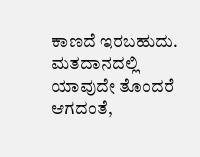ಕಾಣದೆ ಇರಬಹುದು. ಮತದಾನದಲ್ಲಿ ಯಾವುದೇ ತೊಂದರೆ ಆಗದಂತೆ,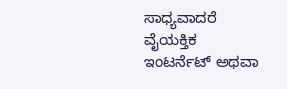ಸಾಧ್ಯವಾದರೆ ವೈಯಕ್ತಿಕ ಇಂಟರ್ನೆಟ್ ಅಥವಾ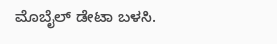ಮೊಬೈಲ್ ಡೇಟಾ ಬಳಸಿ.